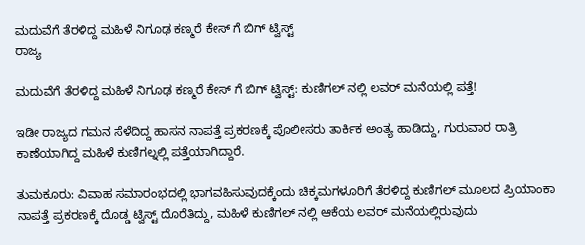ಮದುವೆಗೆ ತೆರಳಿದ್ದ ಮಹಿಳೆ ನಿಗೂಢ ಕಣ್ಮರೆ ಕೇಸ್ ಗೆ ಬಿಗ್ ಟ್ವಿಸ್ಟ್
ರಾಜ್ಯ

ಮದುವೆಗೆ ತೆರಳಿದ್ದ ಮಹಿಳೆ ನಿಗೂಢ ಕಣ್ಮರೆ ಕೇಸ್ ಗೆ ಬಿಗ್ ಟ್ವಿಸ್ಟ್: ಕುಣಿಗಲ್ ನಲ್ಲಿ ಲವರ್ ಮನೆಯಲ್ಲಿ ಪತ್ತೆ!

ಇಡೀ ರಾಜ್ಯದ ಗಮನ ಸೆಳೆದಿದ್ದ ಹಾಸನ ನಾಪತ್ತೆ ಪ್ರಕರಣಕ್ಕೆ ಪೊಲೀಸರು ತಾರ್ಕಿಕ ಅಂತ್ಯ ಹಾಡಿದ್ದು, ಗುರುವಾರ ರಾತ್ರಿ ಕಾಣೆಯಾಗಿದ್ದ ಮಹಿಳೆ ಕುಣಿಗಲ್ನಲ್ಲಿ ಪತ್ತೆಯಾಗಿದ್ದಾರೆ.

ತುಮಕೂರು: ವಿವಾಹ ಸಮಾರಂಭದಲ್ಲಿ ಭಾಗವಹಿಸುವುದಕ್ಕೆಂದು ಚಿಕ್ಕಮಗಳೂರಿಗೆ ತೆರಳಿದ್ದ ಕುಣಿಗಲ್ ಮೂಲದ ಪ್ರಿಯಾಂಕಾ ನಾಪತ್ತೆ ಪ್ರಕರಣಕ್ಕೆ ದೊಡ್ಡ ಟ್ವಿಸ್ಟ್ ದೊರೆತಿದ್ದು, ಮಹಿಳೆ ಕುಣಿಗಲ್ ನಲ್ಲಿ ಆಕೆಯ ಲವರ್ ಮನೆಯಲ್ಲಿರುವುದು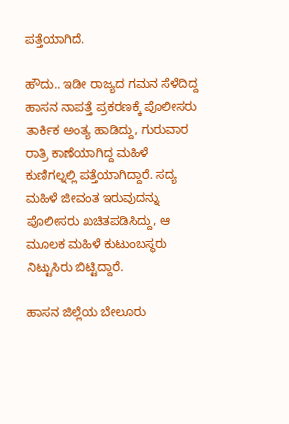ಪತ್ತೆಯಾಗಿದೆ.

ಹೌದು.. ಇಡೀ ರಾಜ್ಯದ ಗಮನ ಸೆಳೆದಿದ್ದ ಹಾಸನ ನಾಪತ್ತೆ ಪ್ರಕರಣಕ್ಕೆ ಪೊಲೀಸರು ತಾರ್ಕಿಕ ಅಂತ್ಯ ಹಾಡಿದ್ದು, ಗುರುವಾರ ರಾತ್ರಿ ಕಾಣೆಯಾಗಿದ್ದ ಮಹಿಳೆ ಕುಣಿಗಲ್ನಲ್ಲಿ ಪತ್ತೆಯಾಗಿದ್ದಾರೆ. ಸದ್ಯ ಮಹಿಳೆ ಜೀವಂತ ಇರುವುದನ್ನು ಪೊಲೀಸರು ಖಚಿತಪಡಿಸಿದ್ದು, ಆ ಮೂಲಕ ಮಹಿಳೆ ಕುಟುಂಬಸ್ಥರು ನಿಟ್ಟುಸಿರು ಬಿಟ್ಟಿದ್ದಾರೆ.

ಹಾಸನ ಜಿಲ್ಲೆಯ ಬೇಲೂರು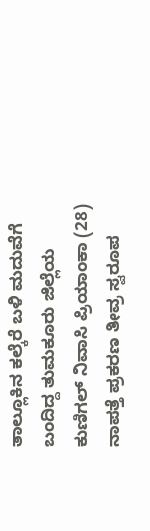ತಾಲ್ಲೂಕಿನ ಕಲ್ಕೆರೆ ಬಳಿ ಮದುವೆಗೆ ಬಂದಿದ್ದ ತುಮಕೂರು ಜಿಲ್ಲೆಯ ಕುಣಿಗಲ್ ನಿವಾಸಿ ಪ್ರಿಯಾಂಕಾ (28) ನಾಪತ್ತೆ ಪ್ರಕರಣ ತೀವ್ರ ಸ್ವರೂಪ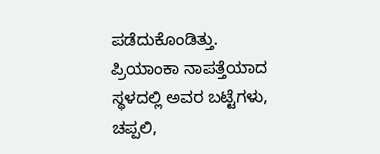ಪಡೆದುಕೊಂಡಿತ್ತು. ಪ್ರಿಯಾಂಕಾ ನಾಪತ್ತೆಯಾದ ಸ್ಥಳದಲ್ಲಿ ಅವರ ಬಟ್ಟೆಗಳು, ಚಪ್ಪಲಿ,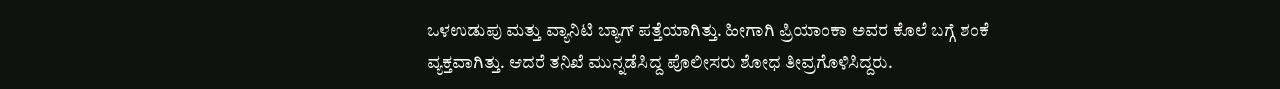ಒಳಉಡುಪು ಮತ್ತು ವ್ಯಾನಿಟಿ ಬ್ಯಾಗ್ ಪತ್ತೆಯಾಗಿತ್ತು. ಹೀಗಾಗಿ ಪ್ರಿಯಾಂಕಾ ಅವರ ಕೊಲೆ ಬಗ್ಗೆ ಶಂಕೆ ವ್ಯಕ್ತವಾಗಿತ್ತು. ಆದರೆ ತನಿಖೆ ಮುನ್ನಡೆಸಿದ್ದ ಪೊಲೀಸರು ಶೋಧ ತೀವ್ರಗೊಳಿಸಿದ್ದರು.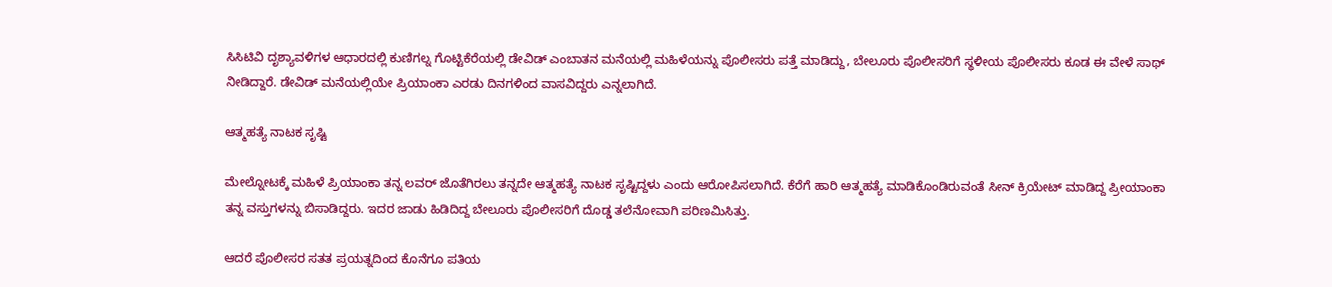ಸಿಸಿಟಿವಿ ದೃಶ್ಯಾವಳಿಗಳ ಆಧಾರದಲ್ಲಿ ಕುಣಿಗಲ್ನ ಗೊಟ್ಟಿಕೆರೆಯಲ್ಲಿ ಡೇವಿಡ್ ಎಂಬಾತನ ಮನೆಯಲ್ಲಿ ಮಹಿಳೆಯನ್ನು ಪೊಲೀಸರು ಪತ್ತೆ ಮಾಡಿದ್ದು, ಬೇಲೂರು ಪೊಲೀಸರಿಗೆ ಸ್ಥಳೀಯ ಪೊಲೀಸರು ಕೂಡ ಈ ವೇಳೆ ಸಾಥ್ ನೀಡಿದ್ದಾರೆ. ಡೇವಿಡ್ ಮನೆಯಲ್ಲಿಯೇ ಪ್ರಿಯಾಂಕಾ ಎರಡು ದಿನಗಳಿಂದ ವಾಸವಿದ್ದರು ಎನ್ನಲಾಗಿದೆ.

ಆತ್ಮಹತ್ಯೆ ನಾಟಕ ಸೃಷ್ಟಿ

ಮೇಲ್ನೋಟಕ್ಕೆ ಮಹಿಳೆ ಪ್ರಿಯಾಂಕಾ ತನ್ನ ಲವರ್ ಜೊತೆಗಿರಲು ತನ್ನದೇ ಆತ್ಮಹತ್ಯೆ ನಾಟಕ ಸೃಷ್ಟಿದ್ದಳು ಎಂದು ಆರೋಪಿಸಲಾಗಿದೆ. ಕೆರೆಗೆ ಹಾರಿ ಆತ್ಮಹತ್ಯೆ ಮಾಡಿಕೊಂಡಿರುವಂತೆ ಸೀನ್ ಕ್ರಿಯೇಟ್ ಮಾಡಿದ್ದ ಪ್ರೀಯಾಂಕಾ ತನ್ನ ವಸ್ತುಗಳನ್ನು ಬಿಸಾಡಿದ್ದರು. ಇದರ ಜಾಡು ಹಿಡಿದಿದ್ದ ಬೇಲೂರು ಪೊಲೀಸರಿಗೆ ದೊಡ್ಡ ತಲೆನೋವಾಗಿ ಪರಿಣಮಿಸಿತ್ತು.

ಆದರೆ ಪೊಲೀಸರ ಸತತ ಪ್ರಯತ್ನದಿಂದ ಕೊನೆಗೂ ಪತಿಯ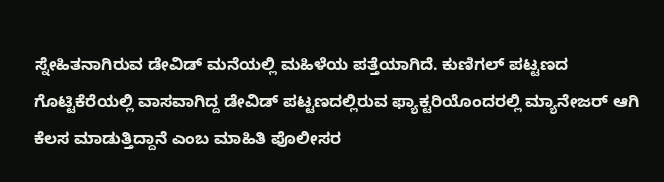ಸ್ನೇಹಿತನಾಗಿರುವ ಡೇವಿಡ್ ಮನೆಯಲ್ಲಿ ಮಹಿಳೆಯ ಪತ್ತೆಯಾಗಿದೆ. ಕುಣಿಗಲ್ ಪಟ್ಟಣದ ಗೊಟ್ಟಿಕೆರೆಯಲ್ಲಿ ವಾಸವಾಗಿದ್ದ ಡೇವಿಡ್ ಪಟ್ಟಣದಲ್ಲಿರುವ ಫ್ಯಾಕ್ಟರಿಯೊಂದರಲ್ಲಿ ಮ್ಯಾನೇಜರ್ ಆಗಿ ಕೆಲಸ ಮಾಡುತ್ತಿದ್ದಾನೆ ಎಂಬ ಮಾಹಿತಿ ಪೊಲೀಸರ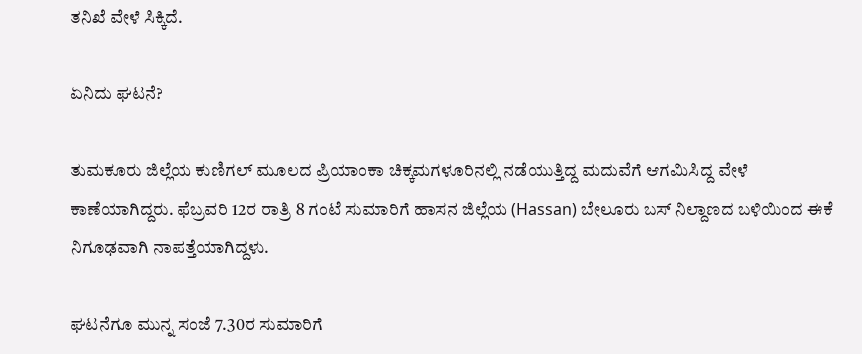ತನಿಖೆ ವೇಳೆ ಸಿಕ್ಕಿದೆ.

ಏನಿದು ಘಟನೆ?

ತುಮಕೂರು ಜಿಲ್ಲೆಯ ಕುಣಿಗಲ್ ಮೂಲದ ಪ್ರಿಯಾಂಕಾ ಚಿಕ್ಕಮಗಳೂರಿನಲ್ಲಿ ನಡೆಯುತ್ತಿದ್ದ ಮದುವೆಗೆ ಆಗಮಿಸಿದ್ದ ವೇಳೆ ಕಾಣೆಯಾಗಿದ್ದರು. ಫೆಬ್ರವರಿ 12ರ ರಾತ್ರಿ 8 ಗಂಟೆ ಸುಮಾರಿಗೆ ಹಾಸನ ಜಿಲ್ಲೆಯ (Hassan) ಬೇಲೂರು ಬಸ್ ನಿಲ್ದಾಣದ ಬಳಿಯಿಂದ ಈಕೆ ನಿಗೂಢವಾಗಿ ನಾಪತ್ತೆಯಾಗಿದ್ದಳು.

ಘಟನೆಗೂ ಮುನ್ನ ಸಂಜೆ 7.30ರ ಸುಮಾರಿಗೆ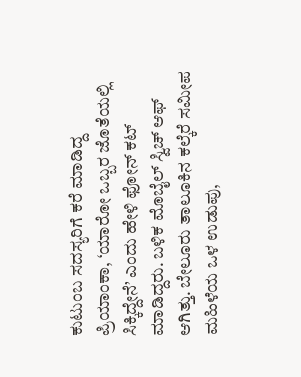ಕುಟುಂಬ ಸದಸ್ಯರಿಗೆ ಕರೆ ಮಾಡಿದ್ದ ಪ್ರಿಯಾಂಕಾ, ‘ಯಾರೋ ಒಬ್ಬರ ಜೊತೆಯಲ್ಲಿ ಸಿಕ್ಕಿದ್ದೇನೆ’ ಎಂದು ಹೇಳಿ ಫೋನ್ ಕಟ್ ಮಾಡಿದ್ದರು. ಬಳಿಕ ಮೊಬೈಲ್ ಸ್ವಿಚ್ ಆಫ್ ಆಗಿತ್ತು. ಬೇಲೂರು ತಾಲೂಕಿನ ಕಲ್ಕೆರೆ ಸಮೀಪ ಮಹಿಳೆಯ ಒಳ ಉಡುಪು,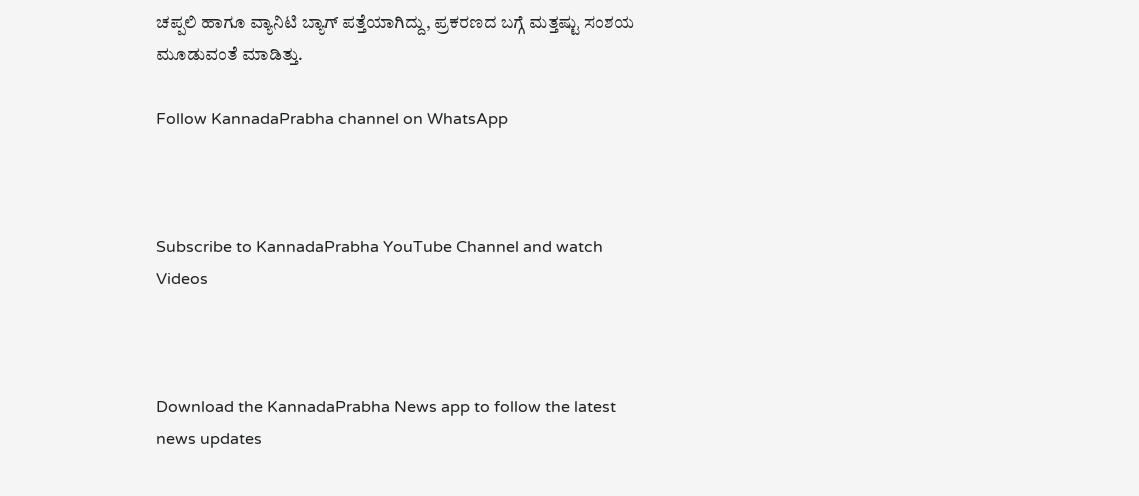ಚಪ್ಪಲಿ ಹಾಗೂ ವ್ಯಾನಿಟಿ ಬ್ಯಾಗ್ ಪತ್ತೆಯಾಗಿದ್ದು, ಪ್ರಕರಣದ ಬಗ್ಗೆ ಮತ್ತಷ್ಟು ಸಂಶಯ ಮೂಡುವಂತೆ ಮಾಡಿತ್ತು.

Follow KannadaPrabha channel on WhatsApp



Subscribe to KannadaPrabha YouTube Channel and watch Videos



Download the KannadaPrabha News app to follow the latest news updates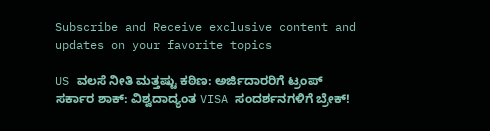Subscribe and Receive exclusive content and updates on your favorite topics

US ವಲಸೆ ನೀತಿ ಮತ್ತಷ್ಟು ಕಠಿಣ: ಅರ್ಜಿದಾರರಿಗೆ ಟ್ರಂಪ್‌ ಸರ್ಕಾರ ಶಾಕ್‌: ವಿಶ್ವದಾದ್ಯಂತ VISA ಸಂದರ್ಶನಗಳಿಗೆ ಬ್ರೇಕ್‌!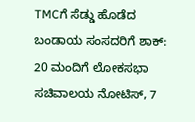TMCಗೆ ಸೆಡ್ಡು ಹೊಡೆದ ಬಂಡಾಯ ಸಂಸದರಿಗೆ ಶಾಕ್‌: 20 ಮಂದಿಗೆ ಲೋಕಸಭಾ ಸಚಿವಾಲಯ ನೋಟಿಸ್‌, 7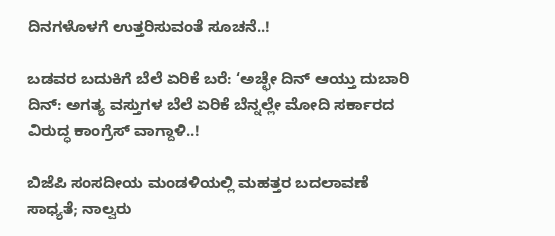ದಿನಗಳೊಳಗೆ ಉತ್ತರಿಸುವಂತೆ ಸೂಚನೆ..!

ಬಡವರ ಬದುಕಿಗೆ ಬೆಲೆ ಏರಿಕೆ ಬರೆ: ‘ಅಚ್ಛೇ ದಿನ್ ಆಯ್ತು ದುಬಾರಿ ದಿನ್: ಅಗತ್ಯ ವಸ್ತುಗಳ ಬೆಲೆ ಏರಿಕೆ ಬೆನ್ನಲ್ಲೇ ಮೋದಿ ಸರ್ಕಾರದ ವಿರುದ್ಧ ಕಾಂಗ್ರೆಸ್ ವಾಗ್ದಾಳಿ..!

ಬಿಜೆಪಿ ಸಂಸದೀಯ ಮಂಡಳಿಯಲ್ಲಿ ಮಹತ್ತರ ಬದಲಾವಣೆ ಸಾಧ್ಯತೆ; ನಾಲ್ವರು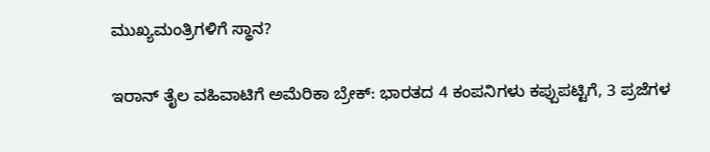ಮುಖ್ಯಮಂತ್ರಿಗಳಿಗೆ ಸ್ಥಾನ?

ಇರಾನ್‌ ತೈಲ ವಹಿವಾಟಿಗೆ ಅಮೆರಿಕಾ ಬ್ರೇಕ್: ಭಾರತದ 4 ಕಂಪನಿಗಳು ಕಪ್ಪುಪಟ್ಟಿಗೆ, 3 ಪ್ರಜೆಗಳ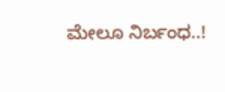ಮೇಲೂ ನಿರ್ಬಂಧ..!